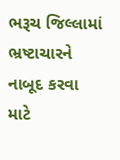ભરૂચ જિલ્લામાં ભ્રષ્ટાચારને નાબૂદ કરવા માટે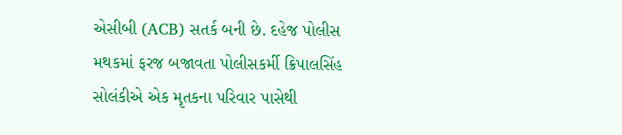એસીબી (ACB) સતર્ક બની છે. દહેજ પોલીસ મથકમાં ફરજ બજાવતા પોલીસકર્મી ક્રિપાલસિંહ સોલંકીએ એક મૃતકના પરિવાર પાસેથી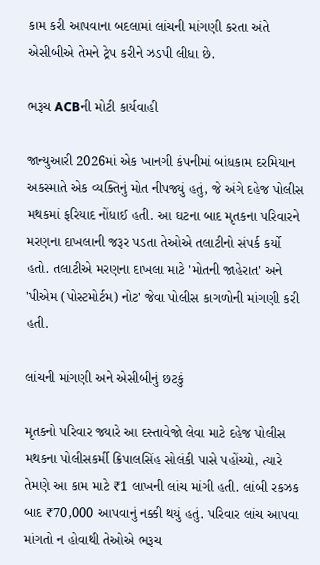કામ કરી આપવાના બદલામાં લાંચની માંગણી કરતા અંતે એસીબીએ તેમને ટ્રેપ કરીને ઝડપી લીધા છે.

ભરૂચ ACBની મોટી કાર્યવાહી

જાન્યુઆરી 2026માં એક ખાનગી કંપનીમાં બાંધકામ દરમિયાન અકસ્માતે એક વ્યક્તિનું મોત નીપજ્યું હતું, જે અંગે દહેજ પોલીસ મથકમાં ફરિયાદ નોંધાઈ હતી. આ ઘટના બાદ મૃતકના પરિવારને મરણના દાખલાની જરૂર પડતા તેઓએ તલાટીનો સંપર્ક કર્યો હતો. તલાટીએ મરણના દાખલા માટે 'મોતની જાહેરાત' અને 'પીએમ (પોસ્ટમોર્ટમ) નોટ' જેવા પોલીસ કાગળોની માંગણી કરી હતી.

લાંચની માંગણી અને એસીબીનું છટકું

મૃતકનો પરિવાર જ્યારે આ દસ્તાવેજો લેવા માટે દહેજ પોલીસ મથકના પોલીસકર્મી ક્રિપાલસિંહ સોલંકી પાસે પહોંચ્યો, ત્યારે તેમણે આ કામ માટે ₹1 લાખની લાંચ માંગી હતી. લાંબી રકઝક બાદ ₹70,000 આપવાનું નક્કી થયું હતું. પરિવાર લાંચ આપવા માંગતો ન હોવાથી તેઓએ ભરૂચ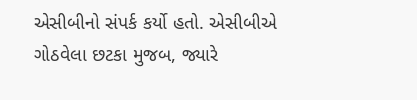એસીબીનો સંપર્ક કર્યો હતો. એસીબીએ ગોઠવેલા છટકા મુજબ, જ્યારે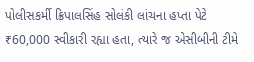પોલીસકર્મી ક્રિપાલસિંહ સોલંકી લાંચના હપ્તા પેટે ₹60,000 સ્વીકારી રહ્યા હતા, ત્યારે જ એસીબીની ટીમે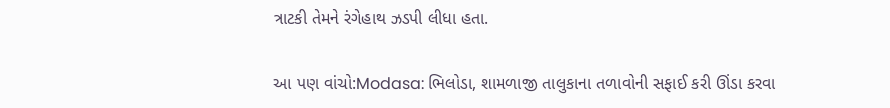ત્રાટકી તેમને રંગેહાથ ઝડપી લીધા હતા.

આ પણ વાંચો:Modasa: ભિલોડા, શામળાજી તાલુકાના તળાવોની સફાઈ કરી ઊંડા કરવા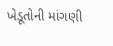ખેડૂતોની માંગણી